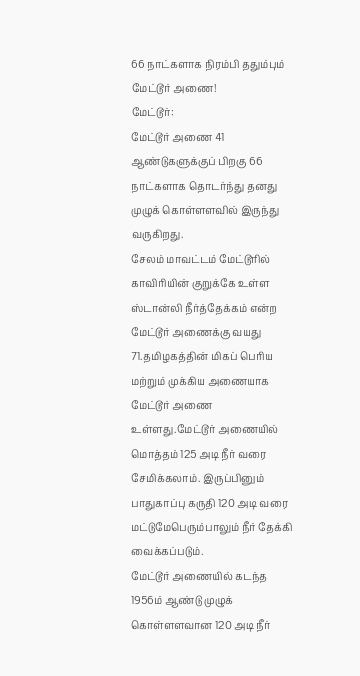66 நாட்களாக நிரம்பி ததும்பும் மேட்டூர் அணை!
மேட்டூர்:
மேட்டூர் அணை 41 ஆண்டுகளுக்குப் பிறகு 66 நாட்களாக தொடர்ந்து தனது முழுக் கொள்ளளவில் இருந்து வருகிறது.
சேலம் மாவட்டம் மேட்டூரில் காவிரியின் குறுக்கே உள்ள ஸ்டான்லி நீர்த்தேக்கம் என்ற மேட்டூர் அணைக்கு வயது 71.தமிழகத்தின் மிகப் பெரிய மற்றும் முக்கிய அணையாக மேட்டூர் அணை உள்ளது.மேட்டூர் அணையில் மொத்தம் 125 அடி நீர் வரை சேமிக்கலாம். இருப்பினும் பாதுகாப்பு கருதி 120 அடி வரை மட்டுமேபெரும்பாலும் நீர் தேக்கி வைக்கப்படும்.
மேட்டூர் அணையில் கடந்த 1956ம் ஆண்டு முழுக் கொள்ளளவான 120 அடி நீர்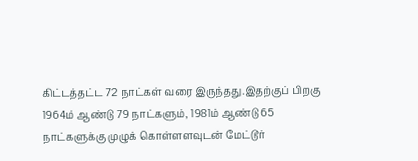கிட்டத்தட்ட 72 நாட்கள் வரை இருந்தது.இதற்குப் பிறகு 1964ம் ஆண்டு 79 நாட்களும், 1981ம் ஆண்டு 65 நாட்களுக்கு முழுக் கொள்ளளவுடன் மேட்டூர்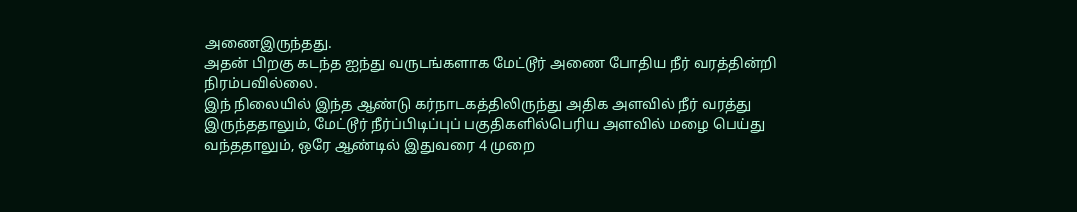அணைஇருந்தது.
அதன் பிறகு கடந்த ஐந்து வருடங்களாக மேட்டூர் அணை போதிய நீர் வரத்தின்றி நிரம்பவில்லை.
இந் நிலையில் இந்த ஆண்டு கர்நாடகத்திலிருந்து அதிக அளவில் நீர் வரத்து இருந்ததாலும், மேட்டூர் நீர்ப்பிடிப்புப் பகுதிகளில்பெரிய அளவில் மழை பெய்து வந்ததாலும், ஒரே ஆண்டில் இதுவரை 4 முறை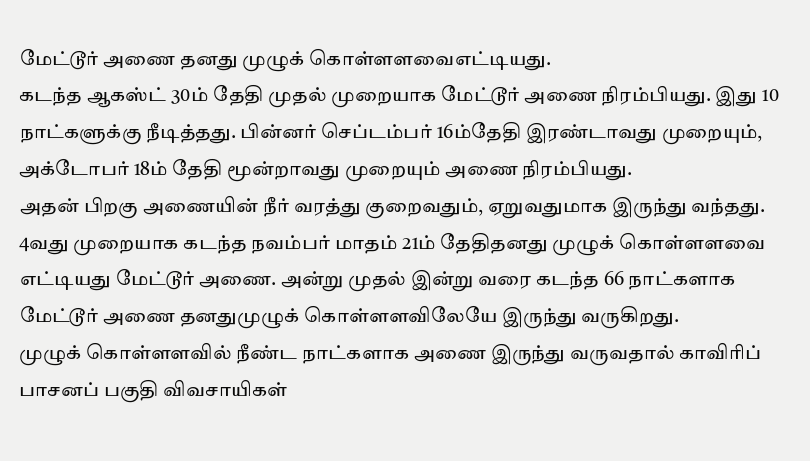மேட்டூர் அணை தனது முழுக் கொள்ளளவைஎட்டியது.
கடந்த ஆகஸ்ட் 30ம் தேதி முதல் முறையாக மேட்டூர் அணை நிரம்பியது. இது 10 நாட்களுக்கு நீடித்தது. பின்னர் செப்டம்பர் 16ம்தேதி இரண்டாவது முறையும், அக்டோபர் 18ம் தேதி மூன்றாவது முறையும் அணை நிரம்பியது.
அதன் பிறகு அணையின் நீர் வரத்து குறைவதும், ஏறுவதுமாக இருந்து வந்தது. 4வது முறையாக கடந்த நவம்பர் மாதம் 21ம் தேதிதனது முழுக் கொள்ளளவை எட்டியது மேட்டூர் அணை. அன்று முதல் இன்று வரை கடந்த 66 நாட்களாக மேட்டூர் அணை தனதுமுழுக் கொள்ளளவிலேயே இருந்து வருகிறது.
முழுக் கொள்ளளவில் நீண்ட நாட்களாக அணை இருந்து வருவதால் காவிரிப் பாசனப் பகுதி விவசாயிகள்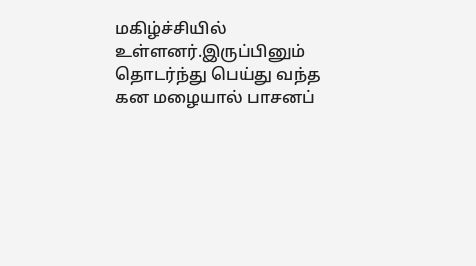மகிழ்ச்சியில் உள்ளனர்.இருப்பினும் தொடர்ந்து பெய்து வந்த கன மழையால் பாசனப்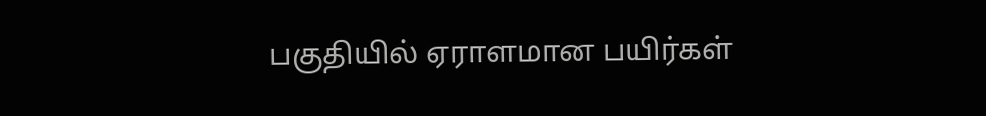பகுதியில் ஏராளமான பயிர்கள்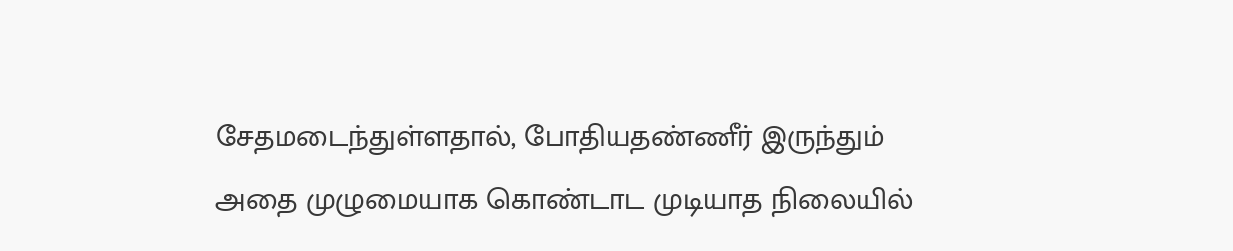சேதமடைந்துள்ளதால், போதியதண்ணீர் இருந்தும் அதை முழுமையாக கொண்டாட முடியாத நிலையில்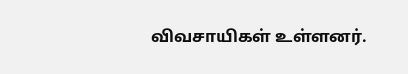விவசாயிகள் உள்ளனர்.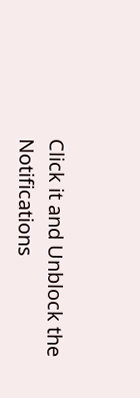Click it and Unblock the Notifications